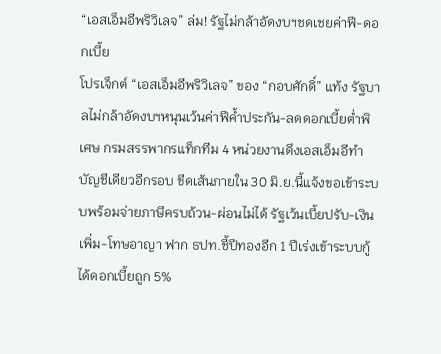“เอสเอ็มอีพริวิเลจ” ล่ม! รัฐไม่กล้าอัดงบฯชดเชยค่าฟี-ดอกเบี้ย
โปรเจ็กต์ “เอสเอ็มอีพริวิเลจ” ของ “กอบศักดิ์” แท้ง รัฐบาลไม่กล้าอัดงบฯหนุนเว้นค่าฟีค้ำประกัน-ลดดอกเบี้ยต่ำพิเศษ กรมสรรพากรแท็กทีม 4 หน่วยงานดึงเอสเอ็มอีทำบัญชีเดียวอีกรอบ ขีดเส้นภายใน 30 มิ.ย.นี้แจ้งขอเข้าระบบพร้อมจ่ายภาษีครบถ้วน-ผ่อนไม่ได้ รัฐเว้นเบี้ยปรับ-เงินเพิ่ม-โทษอาญา ฟาก ธปท.ชี้ปีทองอีก 1 ปีเร่งเข้าระบบกู้ได้ดอกเบี้ยถูก 5%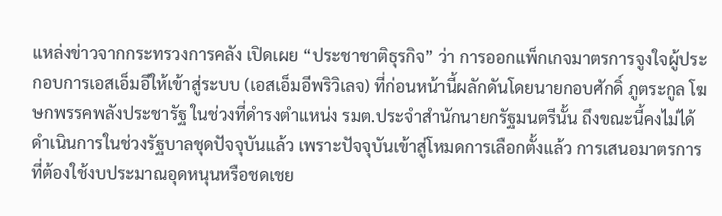แหล่งข่าวจากกระทรวงการคลัง เปิดเผย “ประชาชาติธุรกิจ” ว่า การออกแพ็กเกจมาตรการจูงใจผู้ประกอบการเอสเอ็มอีให้เข้าสู่ระบบ (เอสเอ็มอีพริวิเลจ) ที่ก่อนหน้านี้ผลักดันโดยนายกอบศักดิ์ ภูตระกูล โฆษกพรรคพลังประชารัฐ ในช่วงที่ดำรงตำแหน่ง รมต.ประจำสำนักนายกรัฐมนตรีนั้น ถึงขณะนี้คงไม่ได้ดำเนินการในช่วงรัฐบาลชุดปัจจุบันแล้ว เพราะปัจจุบันเข้าสู่โหมดการเลือกตั้งแล้ว การเสนอมาตรการที่ต้องใช้งบประมาณอุดหนุนหรือชดเชย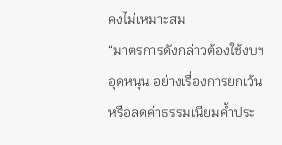คงไม่เหมาะสม
“มาตรการดังกล่าวต้องใช้งบฯอุดหนุน อย่างเรื่องการยกเว้นหรือลดค่าธรรมเนียมค้ำประ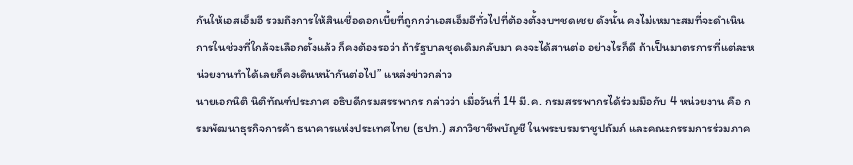กันให้เอสเอ็มอี รวมถึงการให้สินเชื่อดอกเบี้ยที่ถูกกว่าเอสเอ็มอีทั่วไปที่ต้องตั้งงบฯชดเชย ดังนั้น คงไม่เหมาะสมที่จะดำเนินการในช่วงที่ใกล้จะเลือกตั้งแล้ว ก็คงต้องรอว่า ถ้ารัฐบาลชุดเดิมกลับมา คงจะได้สานต่อ อย่างไรก็ดี ถ้าเป็นมาตรการที่แต่ละหน่วยงานทำได้เลยก็คงเดินหน้ากันต่อไป” แหล่งข่าวกล่าว
นายเอกนิติ นิติทัณฑ์ประภาศ อธิบดีกรมสรรพากร กล่าวว่า เมื่อวันที่ 14 มี.ค. กรมสรรพากรได้ร่วมมือกับ 4 หน่วยงาน คือ กรมพัฒนาธุรกิจการค้า ธนาคารแห่งประเทศไทย (ธปท.) สภาวิชาชีพบัญชี ในพระบรมราชูปถัมภ์ และคณะกรรมการร่วมภาค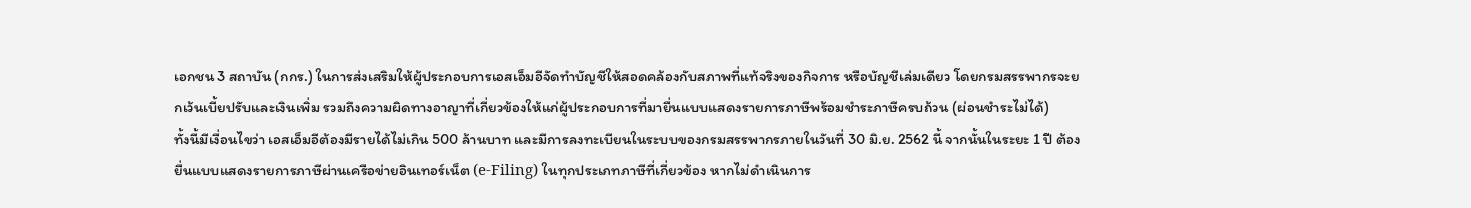เอกชน 3 สถาบัน (กกร.) ในการส่งเสริมให้ผู้ประกอบการเอสเอ็มอีจัดทำบัญชีให้สอดคล้องกับสภาพที่แท้จริงของกิจการ หรือบัญชีเล่มเดียว โดยกรมสรรพากรจะยกเว้นเบี้ยปรับและเงินเพิ่ม รวมถึงความผิดทางอาญาที่เกี่ยวข้องให้แก่ผู้ประกอบการที่มายื่นแบบแสดงรายการภาษีพร้อมชำระภาษีครบถ้วน (ผ่อนชำระไม่ได้)
ทั้งนี้มีเงื่อนไขว่า เอสเอ็มอีต้องมีรายได้ไม่เกิน 500 ล้านบาท และมีการลงทะเบียนในระบบของกรมสรรพากรภายในวันที่ 30 มิ.ย. 2562 นี้ จากนั้นในระยะ 1 ปี ต้องยื่นแบบแสดงรายการภาษีผ่านเครือข่ายอินเทอร์เน็ต (e-Filing) ในทุกประเภทภาษีที่เกี่ยวข้อง หากไม่ดำเนินการ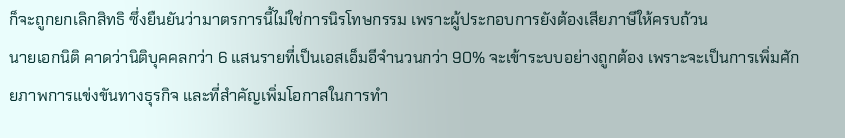ก็จะถูกยกเลิกสิทธิ ซึ่งยืนยันว่ามาตรการนี้ไม่ใช่การนิรโทษกรรม เพราะผู้ประกอบการยังต้องเสียภาษีให้ครบถ้วน
นายเอกนิติ คาดว่านิติบุคคลกว่า 6 แสนรายที่เป็นเอสเอ็มอีจำนวนกว่า 90% จะเข้าระบบอย่างถูกต้อง เพราะจะเป็นการเพิ่มศักยภาพการแข่งขันทางธุรกิจ และที่สำคัญเพิ่มโอกาสในการทำ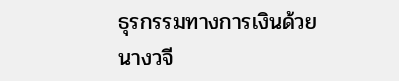ธุรกรรมทางการเงินด้วย
นางวจี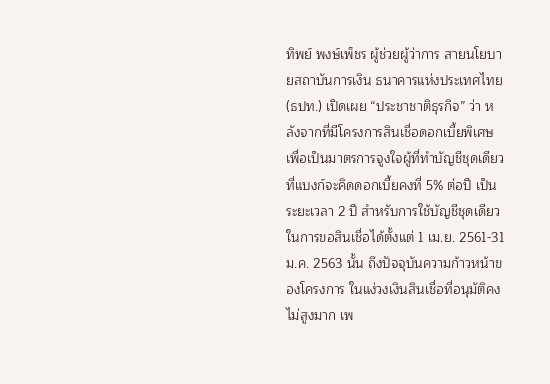ทิพย์ พงษ์เพ็ชร ผู้ช่วยผู้ว่าการ สายนโยบายสถาบันการเงิน ธนาคารแห่งประเทศไทย (ธปท.) เปิดเผย “ประชาชาติธุรกิจ” ว่า หลังจากที่มีโครงการสินเชื่อดอกเบี้ยพิเศษ เพื่อเป็นมาตรการจูงใจผู้ที่ทำบัญชีชุดเดียว ที่แบงก์จะคิดดอกเบี้ยคงที่ 5% ต่อปี เป็นระยะเวลา 2 ปี สำหรับการใช้บัญชีชุดเดียวในการขอสินเชื่อได้ตั้งแต่ 1 เม.ย. 2561-31 ม.ค. 2563 นั้น ถึงปัจจุบันความก้าวหน้าของโครงการ ในแง่วงเงินสินเชื่อที่อนุมัติคงไม่สูงมาก เพ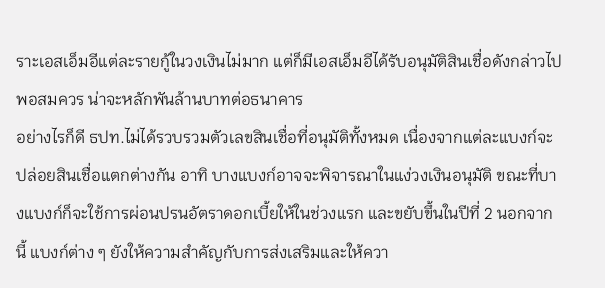ราะเอสเอ็มอีแต่ละรายกู้ในวงเงินไม่มาก แต่ก็มีเอสเอ็มอีได้รับอนุมัติสินเชื่อดังกล่าวไปพอสมควร น่าจะหลักพันล้านบาทต่อธนาคาร
อย่างไรก็ดี ธปท.ไม่ได้รวบรวมตัวเลขสินเชื่อที่อนุมัติทั้งหมด เนื่องจากแต่ละแบงก์จะปล่อยสินเชื่อแตกต่างกัน อาทิ บางแบงก์อาจจะพิจารณาในแง่วงเงินอนุมัติ ขณะที่บางแบงก์ก็จะใช้การผ่อนปรนอัตราดอกเบี้ยให้ในช่วงแรก และขยับขึ้นในปีที่ 2 นอกจากนี้ แบงก์ต่าง ๆ ยังให้ความสำคัญกับการส่งเสริมและให้ควา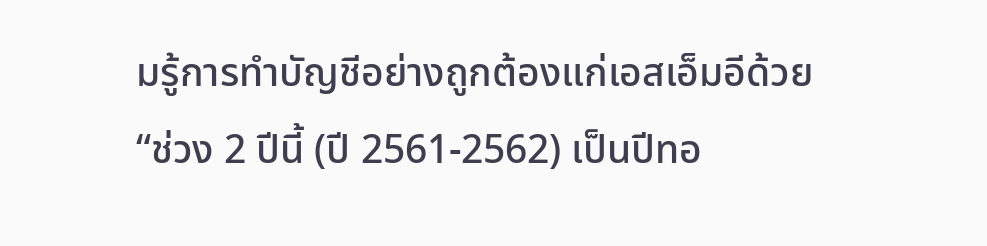มรู้การทำบัญชีอย่างถูกต้องแก่เอสเอ็มอีด้วย
“ช่วง 2 ปีนี้ (ปี 2561-2562) เป็นปีทอ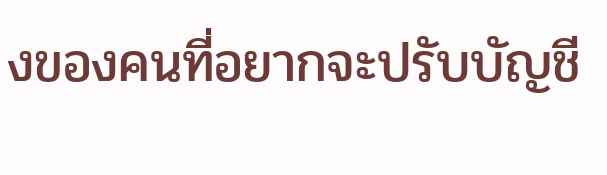งของคนที่อยากจะปรับบัญชี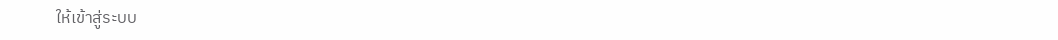ให้เข้าสู่ระบบ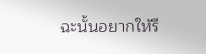ฉะนั้นอยากให้รี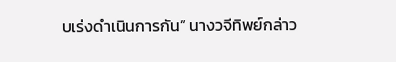บเร่งดำเนินการกัน” นางวจีทิพย์กล่าว